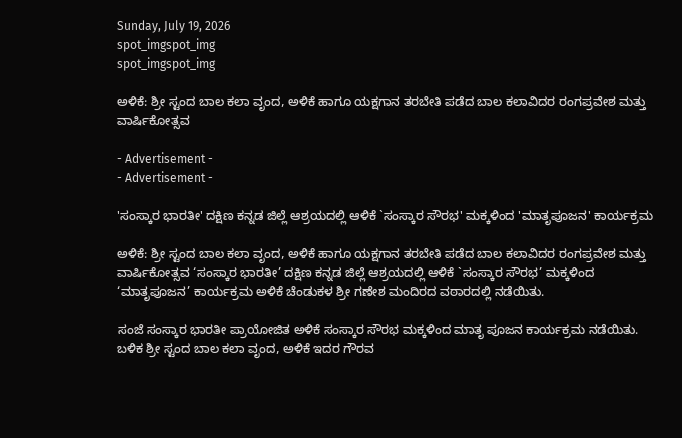Sunday, July 19, 2026
spot_imgspot_img
spot_imgspot_img

ಅಳಿಕೆ: ಶ್ರೀ ಸ್ಟಂದ ಬಾಲ ಕಲಾ ವೃಂದ, ಅಳಿಕೆ ಹಾಗೂ ಯಕ್ಷಗಾನ ತರಬೇತಿ ಪಡೆದ ಬಾಲ ಕಲಾವಿದರ ರಂಗಪ್ರವೇಶ ಮತ್ತು ವಾರ್ಷಿಕೋತ್ಸವ

- Advertisement -
- Advertisement -

'ಸಂಸ್ಕಾರ ಭಾರತೀ' ದಕ್ಷಿಣ ಕನ್ನಡ ಜಿಲ್ಲೆ ಆಶ್ರಯದಲ್ಲಿ ಆಳಿಕೆ `ಸಂಸ್ಕಾರ ಸೌರಭ' ಮಕ್ಕಳಿಂದ 'ಮಾತೃಪೂಜನ' ಕಾರ್ಯಕ್ರಮ

ಅಳಿಕೆ: ಶ್ರೀ ಸ್ಟಂದ ಬಾಲ ಕಲಾ ವೃಂದ, ಅಳಿಕೆ ಹಾಗೂ ಯಕ್ಷಗಾನ ತರಬೇತಿ ಪಡೆದ ಬಾಲ ಕಲಾವಿದರ ರಂಗಪ್ರವೇಶ ಮತ್ತು ವಾರ್ಷಿಕೋತ್ಸವ ‘ಸಂಸ್ಕಾರ ಭಾರತೀ’ ದಕ್ಷಿಣ ಕನ್ನಡ ಜಿಲ್ಲೆ ಆಶ್ರಯದಲ್ಲಿ ಆಳಿಕೆ `ಸಂಸ್ಕಾರ ಸೌರಭ’ ಮಕ್ಕಳಿಂದ ‘ಮಾತೃಪೂಜನ’ ಕಾರ್ಯಕ್ರಮ ಅಳಿಕೆ ಚೆಂಡುಕಳ ಶ್ರೀ ಗಣೇಶ ಮಂದಿರದ ವಠಾರದಲ್ಲಿ ನಡೆಯಿತು.

ಸಂಜೆ ಸಂಸ್ಕಾರ ಭಾರತೀ ಪ್ರಾಯೋಜಿತ ಅಳಿಕೆ ಸಂಸ್ಕಾರ ಸೌರಭ ಮಕ್ಕಳಿಂದ ಮಾತೃ ಪೂಜನ ಕಾರ್ಯಕ್ರಮ ನಡೆಯಿತು. ಬಳಿಕ ಶ್ರೀ ಸ್ಟಂದ ಬಾಲ ಕಲಾ ವೃಂದ, ಅಳಿಕೆ ಇದರ ಗೌರವ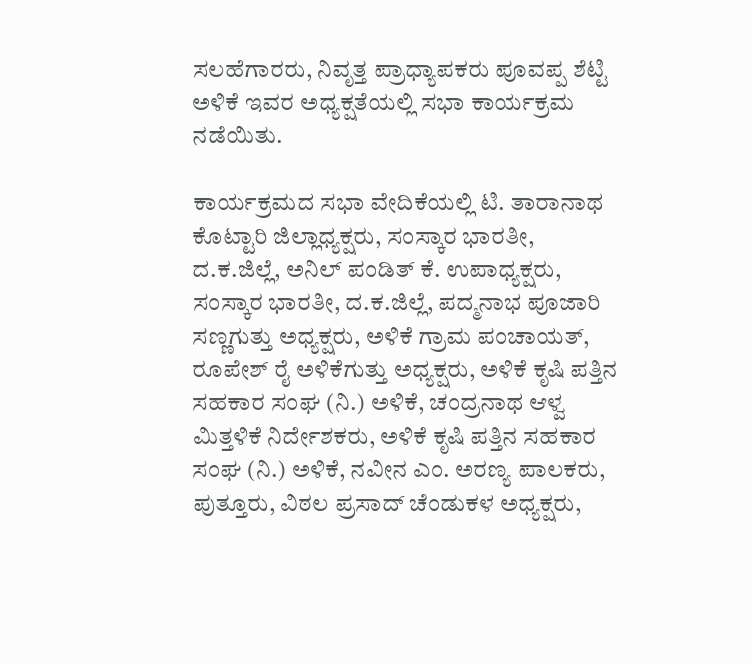ಸಲಹೆಗಾರರು, ನಿವೃತ್ತ ಪ್ರಾಧ್ಯಾಪಕರು ಪೂವಪ್ಪ ಶೆಟ್ಟಿ ಅಳಿಕೆ ಇವರ ಅಧ್ಯಕ್ಷತೆಯಲ್ಲಿ ಸಭಾ ಕಾರ್ಯಕ್ರಮ ನಡೆಯಿತು.

ಕಾರ್ಯಕ್ರಮದ ಸಭಾ ವೇದಿಕೆಯಲ್ಲಿ ಟಿ. ತಾರಾನಾಥ ಕೊಟ್ಟಾರಿ ಜಿಲ್ಲಾಧ್ಯಕ್ಷರು, ಸಂಸ್ಕಾರ ಭಾರತೀ, ದ.ಕ.ಜಿಲ್ಲೆ, ಅನಿಲ್ ಪಂಡಿತ್ ಕೆ. ಉಪಾಧ್ಯಕ್ಷರು, ಸಂಸ್ಕಾರ ಭಾರತೀ, ದ.ಕ.ಜಿಲ್ಲೆ, ಪದ್ಮನಾಭ ಪೂಜಾರಿ ಸಣ್ಣಗುತ್ತು ಅಧ್ಯಕ್ಷರು, ಅಳಿಕೆ ಗ್ರಾಮ ಪಂಚಾಯತ್, ರೂಪೇಶ್ ರೈ ಅಳಿಕೆಗುತ್ತು ಅಧ್ಯಕ್ಷರು, ಅಳಿಕೆ ಕೃಷಿ ಪತ್ತಿನ ಸಹಕಾರ ಸಂಘ (ನಿ.) ಅಳಿಕೆ, ಚಂದ್ರನಾಥ ಆಳ್ವ ಮಿತ್ತಳಿಕೆ ನಿರ್ದೇಶಕರು, ಅಳಿಕೆ ಕೃಷಿ ಪತ್ತಿನ ಸಹಕಾರ ಸಂಘ (ನಿ.) ಅಳಿಕೆ, ನವೀನ ಎಂ. ಅರಣ್ಯ ಪಾಲಕರು, ಪುತ್ತೂರು, ವಿಠಲ ಪ್ರಸಾದ್ ಚೆಂಡುಕಳ ಅಧ್ಯಕ್ಷರು,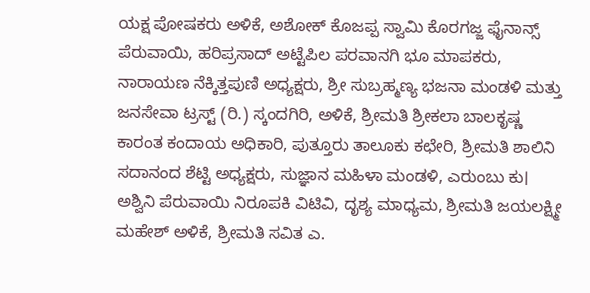ಯಕ್ಷ ಪೋಷಕರು ಅಳಿಕೆ, ಅಶೋಕ್ ಕೊಜಪ್ಪ ಸ್ವಾಮಿ ಕೊರಗಜ್ಜ ಫೈನಾನ್ಸ್ ಪೆರುವಾಯಿ, ಹರಿಪ್ರಸಾದ್ ಅಟ್ಟೆಪಿಲ ಪರವಾನಗಿ ಭೂ ಮಾಪಕರು, ನಾರಾಯಣ ನೆಕ್ಕಿತ್ತಪುಣಿ ಅಧ್ಯಕ್ಷರು, ಶ್ರೀ ಸುಬ್ರಹ್ಮಣ್ಯ ಭಜನಾ ಮಂಡಳಿ ಮತ್ತು ಜನಸೇವಾ ಟ್ರಸ್ಟ್ (ರಿ.) ಸ್ಕಂದಗಿರಿ, ಅಳಿಕೆ, ಶ್ರೀಮತಿ ಶ್ರೀಕಲಾ ಬಾಲಕೃಷ್ಣ ಕಾರಂತ ಕಂದಾಯ ಅಧಿಕಾರಿ, ಪುತ್ತೂರು ತಾಲೂಕು ಕಛೇರಿ, ಶ್ರೀಮತಿ ಶಾಲಿನಿ ಸದಾನಂದ ಶೆಟ್ಟಿ ಅಧ್ಯಕ್ಷರು, ಸುಜ್ಞಾನ ಮಹಿಳಾ ಮಂಡಳಿ, ಎರುಂಬು ಕು। ಅಶ್ವಿನಿ ಪೆರುವಾಯಿ ನಿರೂಪಕಿ ವಿಟಿವಿ, ದೃಶ್ಯ ಮಾಧ್ಯಮ, ಶ್ರೀಮತಿ ಜಯಲಕ್ಷ್ಮೀ ಮಹೇಶ್ ಅಳಿಕೆ, ಶ್ರೀಮತಿ ಸವಿತ ಎ.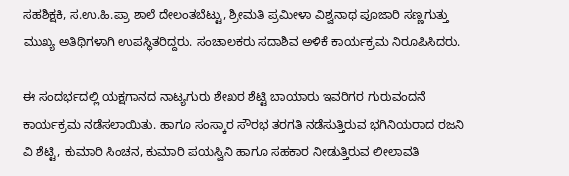ಸಹಶಿಕ್ಷಕಿ, ಸ.ಉ.ಹಿ.ಪ್ರಾ ಶಾಲೆ ದೇಲಂತಬೆಟ್ಟು, ಶ್ರೀಮತಿ ಪ್ರಮೀಳಾ ವಿಶ್ವನಾಥ ಪೂಜಾರಿ ಸಣ್ಣಗುತ್ತು ಮುಖ್ಯ ಅತಿಥಿಗಳಾಗಿ ಉಪಸ್ಥಿತರಿದ್ದರು. ಸಂಚಾಲಕರು ಸದಾಶಿವ ಅಳಿಕೆ ಕಾರ್ಯಕ್ರಮ ನಿರೂಪಿಸಿದರು.

ಈ ಸಂದರ್ಭದಲ್ಲಿ ಯಕ್ಷಗಾನದ ನಾಟ್ಯಗುರು ಶೇಖರ ಶೆಟ್ಟಿ ಬಾಯಾರು ಇವರಿಗರ ಗುರುವಂದನೆ ಕಾರ್ಯಕ್ರಮ ನಡೆಸಲಾಯಿತು. ಹಾಗೂ ಸಂಸ್ಕಾರ ಸೌರಭ ತರಗತಿ ನಡೆಸುತ್ತಿರುವ ಭಗಿನಿಯರಾದ ರಜನಿ ವಿ ಶೆಟ್ಟಿ, ಕುಮಾರಿ ಸಿಂಚನ, ಕುಮಾರಿ ಪಯಸ್ವಿನಿ ಹಾಗೂ ಸಹಕಾರ ನೀಡುತ್ತಿರುವ ಲೀಲಾವತಿ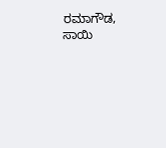ರಮಾಗೌಡ, ಸಾಯಿ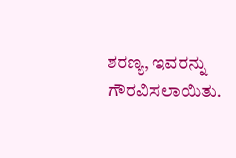ಶರಣ್ಯ, ಇವರನ್ನು ಗೌರವಿಸಲಾಯಿತು.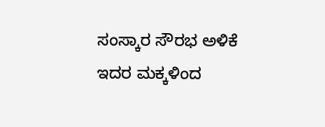ಸಂಸ್ಕಾರ ಸೌರಭ ಅಳಿಕೆ ಇದರ ಮಕ್ಕಳಿಂದ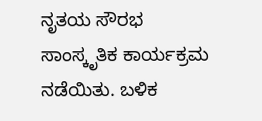ನೃತಯ ಸೌರಭ ಸಾಂಸ್ಕೃತಿಕ ಕಾರ್ಯಕ್ರಮ ನಡೆಯಿತು. ಬಳಿಕ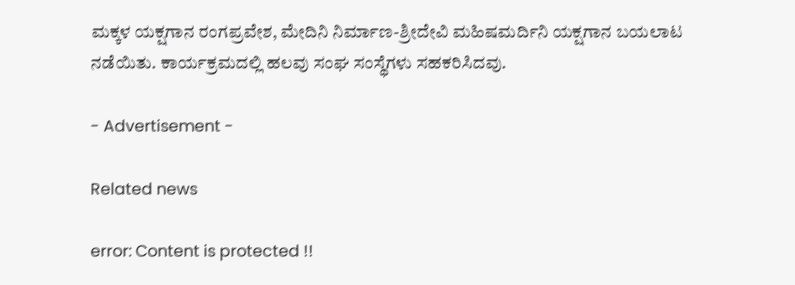ಮಕ್ಕಳ ಯಕ್ಷಗಾನ ರಂಗಪ್ರವೇಶ, ಮೇದಿನಿ ನಿರ್ಮಾಣ-ಶ್ರೀದೇವಿ ಮಹಿಷಮರ್ದಿನಿ ಯಕ್ಷಗಾನ ಬಯಲಾಟ ನಡೆಯಿತು. ಕಾರ್ಯಕ್ರಮದಲ್ಲಿ ಹಲವು ಸಂಘ ಸಂಸ್ಥೆಗಳು ಸಹಕರಿಸಿದವು.

- Advertisement -

Related news

error: Content is protected !!